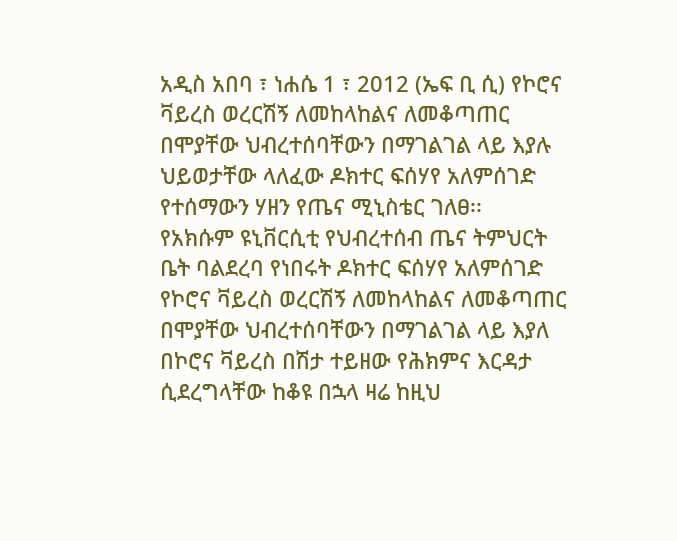አዲስ አበባ ፣ ነሐሴ 1 ፣ 2012 (ኤፍ ቢ ሲ) የኮሮና ቫይረስ ወረርሽኝ ለመከላከልና ለመቆጣጠር በሞያቸው ህብረተሰባቸውን በማገልገል ላይ እያሉ ህይወታቸው ላለፈው ዶክተር ፍሰሃየ አለምሰገድ የተሰማውን ሃዘን የጤና ሚኒስቴር ገለፀ፡፡
የአክሱም ዩኒቨርሲቲ የህብረተሰብ ጤና ትምህርት ቤት ባልደረባ የነበሩት ዶክተር ፍሰሃየ አለምሰገድ የኮሮና ቫይረስ ወረርሽኝ ለመከላከልና ለመቆጣጠር በሞያቸው ህብረተሰባቸውን በማገልገል ላይ እያለ በኮሮና ቫይረስ በሽታ ተይዘው የሕክምና እርዳታ ሲደረግላቸው ከቆዩ በኋላ ዛሬ ከዚህ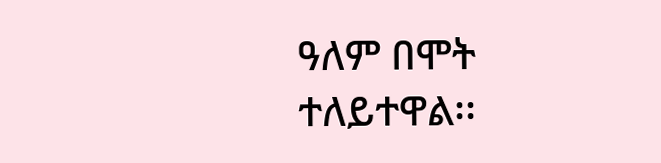ዓለም በሞት ተለይተዋል፡፡